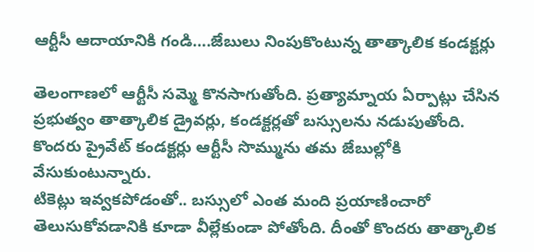ఆర్టీసీ ఆదాయానికి గండి….జేబులు నింపుకొంటున్న తాత్కాలిక కండక్టర్లు

తెలంగాణలో ఆర్టీసీ సమ్మె కొనసాగుతోంది. ప్రత్యామ్నాయ ఏర్పాట్లు చేసిన ప్రభుత్వం తాత్కాలిక డ్రైవర్లు, కండక్టర్లతో బస్సులను నడుపుతోంది. కొందరు ప్రైవేట్ కండక్టర్లు ఆర్టీసీ సొమ్మును తమ జేబుల్లోకి వేసుకుంటున్నారు.
టికెట్లు ఇవ్వకపోడంతో.. బస్సులో ఎంత మంది ప్రయాణించారో తెలుసుకోవడానికి కూడా వీల్లేకుండా పోతోంది. దీంతో కొందరు తాత్కాలిక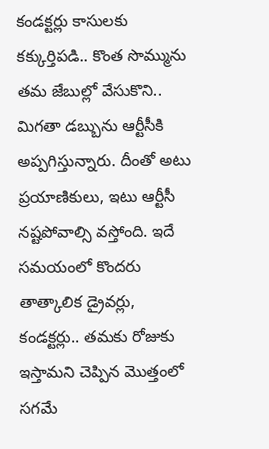కండక్టర్లు కాసులకు కక్కుర్తిపడి.. కొంత సొమ్మును తమ జేబుల్లో వేసుకొని.. మిగతా డబ్బును ఆర్టీసీకి అప్పగిస్తున్నారు. దీంతో అటు ప్రయాణికులు, ఇటు ఆర్టీసీ నష్టపోవాల్సి వస్తోంది. ఇదే సమయంలో కొందరు తాత్కాలిక డ్రైవర్లు, కండక్టర్లు.. తమకు రోజుకు ఇస్తామని చెప్పిన మొత్తంలో సగమే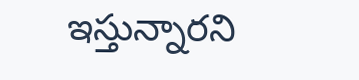ఇస్తున్నారని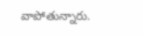వాపోతున్నారు.